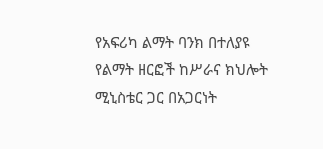የአፍሪካ ልማት ባንክ በተለያዩ የልማት ዘርፎች ከሥራና ክህሎት ሚኒስቴር ጋር በአጋርነት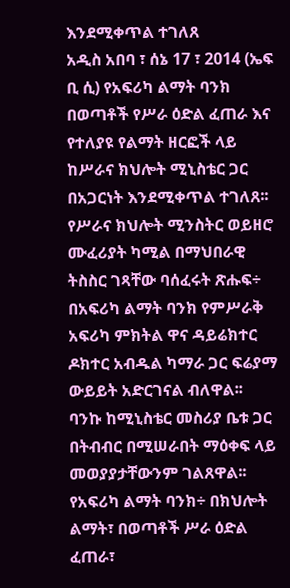እንደሚቀጥል ተገለጸ
አዲስ አበባ ፣ ሰኔ 17 ፣ 2014 (ኤፍ ቢ ሲ) የአፍሪካ ልማት ባንክ በወጣቶች የሥራ ዕድል ፈጠራ እና የተለያዩ የልማት ዘርፎች ላይ ከሥራና ክህሎት ሚኒስቴር ጋር በአጋርነት እንደሚቀጥል ተገለጸ፡፡
የሥራና ክህሎት ሚንስትር ወይዘሮ ሙፈሪያት ካሚል በማህበራዊ ትስስር ገጻቸው ባሰፈሩት ጽሑፍ÷ በአፍሪካ ልማት ባንክ የምሥራቅ አፍሪካ ምክትል ዋና ዳይሬክተር ዶክተር አብዱል ካማራ ጋር ፍሬያማ ውይይት አድርገናል ብለዋል፡፡
ባንኩ ከሚኒስቴር መስሪያ ቤቱ ጋር በትብብር በሚሠራበት ማዕቀፍ ላይ መወያያታቸውንም ገልጸዋል፡፡
የአፍሪካ ልማት ባንክ÷ በክህሎት ልማት፣ በወጣቶች ሥራ ዕድል ፈጠራ፣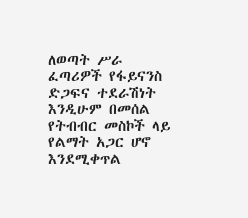ለወጣት ሥራ ፈጣሪዎች የፋይናንስ ድጋፍና ተደራሽነት እንዲሁም በመሰል የትብብር መስኮች ላይ የልማት አጋር ሆኖ እንደሚቀጥል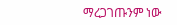ማረጋገጡንም ነው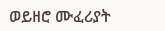ወይዘሮ ሙፈሪያት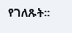የገለጹት፡፡